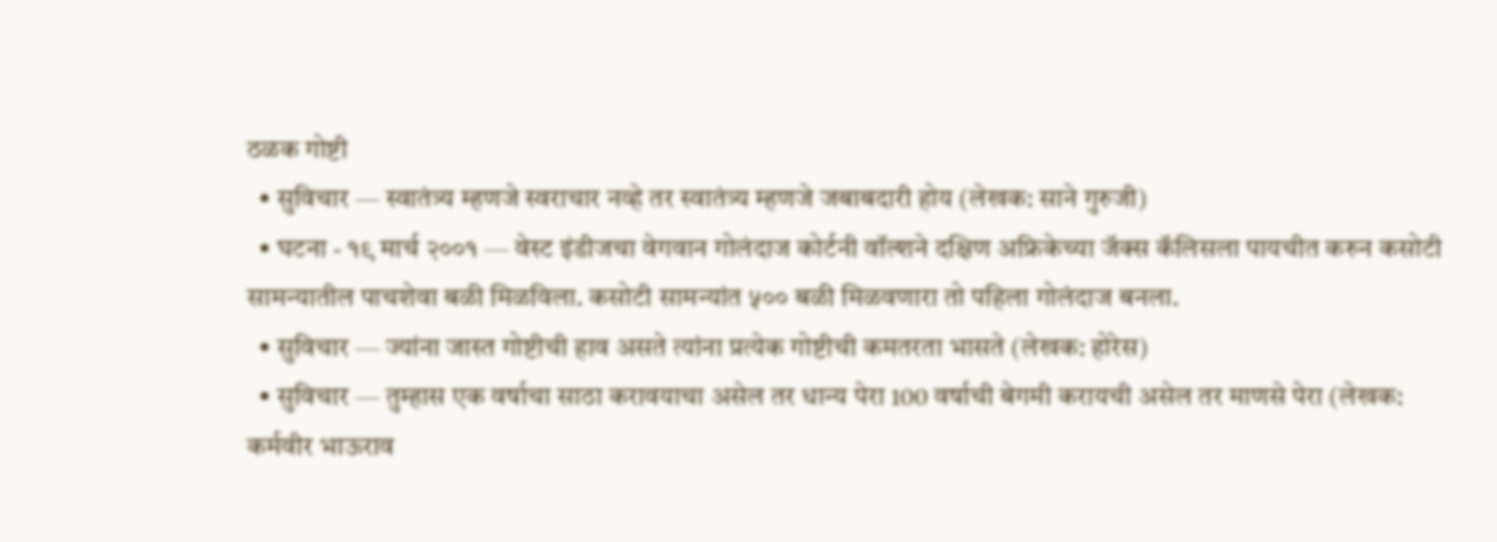ठळक गोष्टी
  • सुविचार — स्वातंत्र्य म्हणजे स्वराचार नव्हे तर स्वातंत्र्य म्हणजे जबाबदारी होय (लेखक: साने गुरुजी)
  • घटना - १९ मार्च २००१ — वेस्ट इंडीजचा वेगवान गोलंदाज कोर्टनी वॉल्शने दक्षिण अफ्रिकेच्या जॅक्स कॅलिसला पायचीत करुन कसोटी सामन्यातील पाचशेवा बळी मिळविला. कसोटी सामन्यांत ५०० बळी मिळवणारा तो पहिला गोलंदाज बनला.
  • सुविचार — ज्यांना जास्त गोष्टीची हाव असते त्यांना प्रत्येक गोष्टीची कमतरता भासते (लेखक: होरेस)
  • सुविचार — तुम्हास एक वर्षाचा साठा करावयाचा असेल तर धान्य पेरा 100 वर्षाची बेगमी करायची असेल तर माणसे पेरा (लेखक: कर्मवीर भाऊराव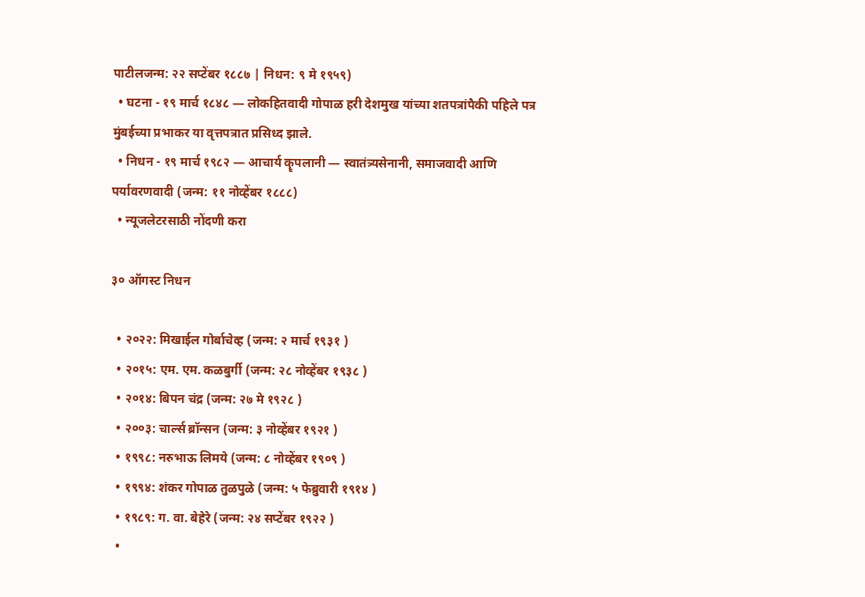पाटीलजन्म: २२ सप्टेंबर १८८७ | निधन: ९ मे १९५९)
  • घटना - १९ मार्च १८४८ — लोकहितवादी गोपाळ हरी देशमुख यांच्या शतपत्रांपैकी पहिले पत्र मुंबईच्या प्रभाकर या वृत्तपत्रात प्रसिध्द झाले.
  • निधन - १९ मार्च १९८२ — आचार्य कॄपलानी — स्वातंत्र्यसेनानी, समाजवादी आणि पर्यावरणवादी (जन्म: ११ नोव्हेंबर १८८८)
  • न्यूजलेटरसाठी नोंदणी करा

३० ऑगस्ट निधन

  • २०२२: मिखाईल गोर्बाचेव्ह (जन्म: २ मार्च १९३१ )
  • २०१५: एम. एम. कळबुर्गी (जन्म: २८ नोव्हेंबर १९३८ )
  • २०१४: बिपन चंद्र (जन्म: २७ मे १९२८ )
  • २००३: चार्ल्स ब्रॉन्सन (जन्म: ३ नोव्हेंबर १९२१ )
  • १९९८: नरुभाऊ लिमये (जन्म: ८ नोव्हेंबर १९०९ )
  • १९९४: शंकर गोपाळ तुळपुळे (जन्म: ५ फेब्रुवारी १९१४ )
  • १९८९: ग. वा. बेहेरे (जन्म: २४ सप्टेंबर १९२२ )
  •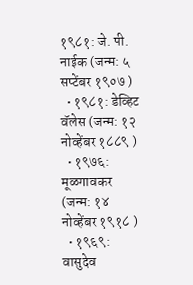१९८१: जे. पी. नाईक (जन्म: ५ सप्टेंबर १९०७ )
  • १९८१: डेव्हिट वॅलेस (जन्म: १२ नोव्हेंबर १८८९ )
  • १९७६: मूळगावकर (जन्म: १४ नोव्हेंबर १९१८ )
  • १९६९: वासुदेव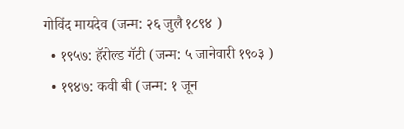गोविंद मायदेव (जन्म: २६ जुलै १८९४ )
  • १९५७: हॅरोल्ड गॅटी (जन्म: ५ जानेवारी १९०३ )
  • १९४७: कवी बी (जन्म: १ जून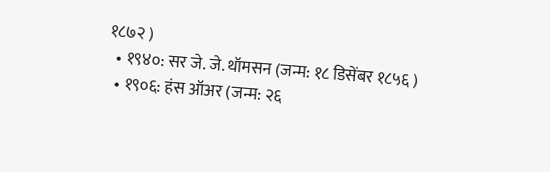१८७२ )
  • १९४०: सर जे. जे. थॉमसन (जन्म: १८ डिसेंबर १८५६ )
  • १९०६: हंस ऑअर (जन्म: २६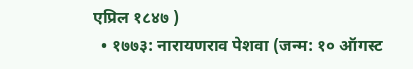एप्रिल १८४७ )
  • १७७३: नारायणराव पेशवा (जन्म: १० ऑगस्ट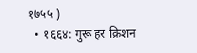१७५५ )
  • १६६४: गुरू हर क्रिशन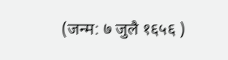(जन्म: ७ जुलै १६५६ )